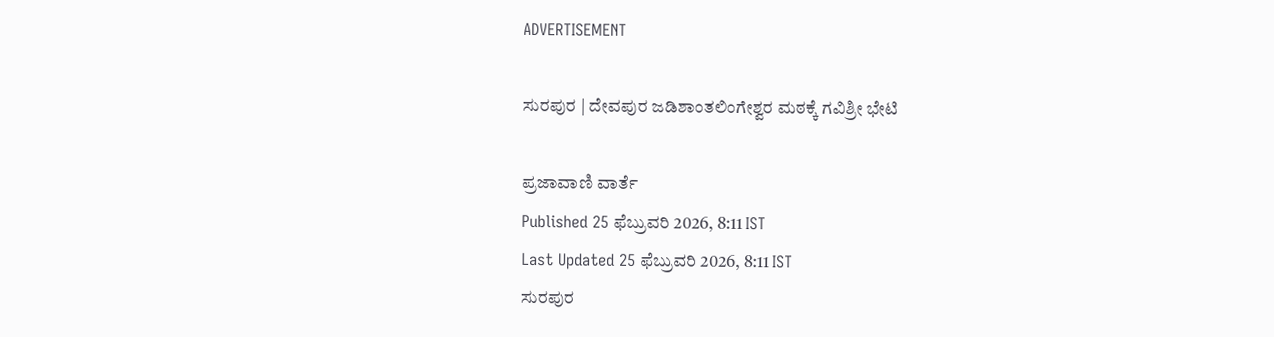ADVERTISEMENT

ಸುರಪುರ | ದೇವಪುರ ಜಡಿಶಾಂತಲಿಂಗೇಶ್ವರ ಮಠಕ್ಕೆ ಗವಿಶ್ರೀ ಭೇಟಿ

ಪ್ರಜಾವಾಣಿ ವಾರ್ತೆ
Published 25 ಫೆಬ್ರುವರಿ 2026, 8:11 IST
Last Updated 25 ಫೆಬ್ರುವರಿ 2026, 8:11 IST
ಸುರಪುರ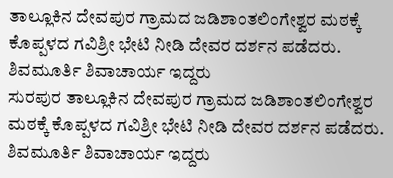ತಾಲ್ಲೂಕಿನ ದೇವಪುರ ಗ್ರಾಮದ ಜಡಿಶಾಂತಲಿಂಗೇಶ್ವರ ಮಠಕ್ಕೆ ಕೊಪ್ಪಳದ ಗವಿಶ್ರೀ ಭೇಟಿ ನೀಡಿ ದೇವರ ದರ್ಶನ ಪಡೆದರು. ಶಿವಮೂರ್ತಿ ಶಿವಾಚಾರ್ಯ ಇದ್ದರು
ಸುರಪುರ ತಾಲ್ಲೂಕಿನ ದೇವಪುರ ಗ್ರಾಮದ ಜಡಿಶಾಂತಲಿಂಗೇಶ್ವರ ಮಠಕ್ಕೆ ಕೊಪ್ಪಳದ ಗವಿಶ್ರೀ ಭೇಟಿ ನೀಡಿ ದೇವರ ದರ್ಶನ ಪಡೆದರು. ಶಿವಮೂರ್ತಿ ಶಿವಾಚಾರ್ಯ ಇದ್ದರು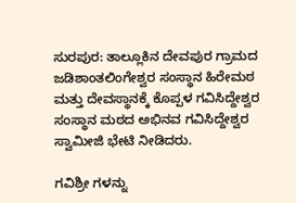ಸುರಪುರ: ತಾಲ್ಲೂಕಿನ ದೇವಪುರ ಗ್ರಾಮದ ಜಡಿಶಾಂತಲಿಂಗೇಶ್ವರ ಸಂಸ್ಥಾನ ಹಿರೇಮಠ ಮತ್ತು ದೇವಸ್ಥಾನಕ್ಕೆ ಕೊಪ್ಪಳ ಗವಿಸಿದ್ದೇಶ್ವರ ಸಂಸ್ಥಾನ ಮಠದ ಅಭಿನವ ಗವಿಸಿದ್ದೇಶ್ವರ ಸ್ವಾಮೀಜಿ ಭೇಟಿ ನೀಡಿದರು.

ಗವಿಶ್ರೀ ಗಳನ್ನು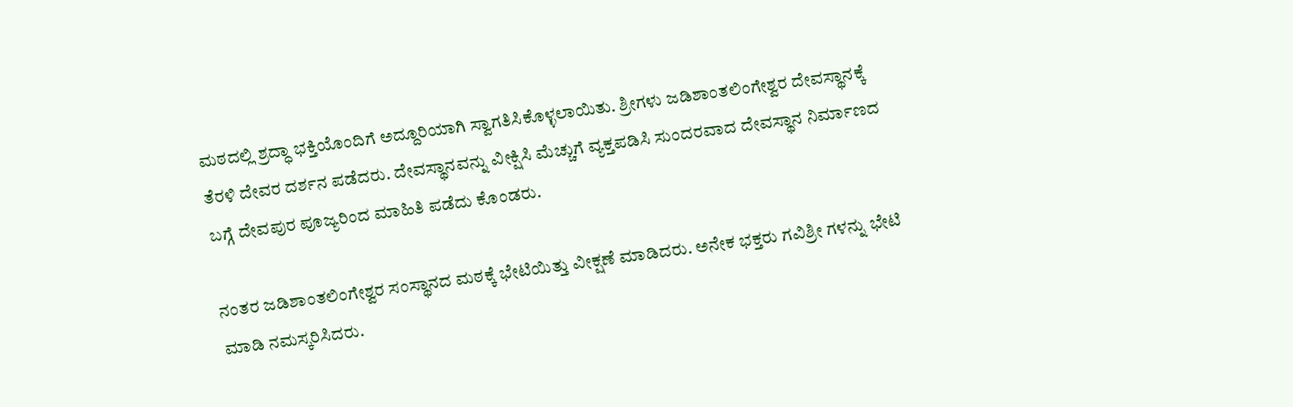ಮಠದಲ್ಲಿ ಶ್ರದ್ಧಾ ಭಕ್ತಿಯೊಂದಿಗೆ ಅದ್ದೂರಿಯಾಗಿ ಸ್ವಾಗತಿಸಿಕೊಳ್ಳಲಾಯಿತು. ಶ್ರೀಗಳು ಜಡಿಶಾಂತಲಿಂಗೇಶ್ವರ ದೇವಸ್ಥಾನಕ್ಕೆ ತೆರಳಿ ದೇವರ ದರ್ಶನ ಪಡೆದರು. ದೇವಸ್ಥಾನವನ್ನು ವೀಕ್ಷಿಸಿ ಮೆಚ್ಚುಗೆ ವ್ಯಕ್ತಪಡಿಸಿ ಸುಂದರವಾದ ದೇವಸ್ಥಾನ ನಿರ್ಮಾಣದ ಬಗ್ಗೆ ದೇವಪುರ ಪೂಜ್ಯರಿಂದ ಮಾಹಿತಿ ಪಡೆದು ಕೊಂಡರು.

ನಂತರ ಜಡಿಶಾಂತಲಿಂಗೇಶ್ವರ ಸಂಸ್ಥಾನದ ಮಠಕ್ಕೆ ಭೇಟಿಯಿತ್ತು ವೀಕ್ಷಣೆ ಮಾಡಿದರು. ಅನೇಕ ಭಕ್ತರು ಗವಿಶ್ರೀ ಗಳನ್ನು ಭೇಟಿ ಮಾಡಿ ನಮಸ್ಕರಿಸಿದರು.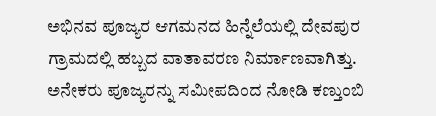ಅಭಿನವ ಪೂಜ್ಯರ ಆಗಮನದ ಹಿನ್ನೆಲೆಯಲ್ಲಿ ದೇವಪುರ ಗ್ರಾಮದಲ್ಲಿ ಹಬ್ಬದ ವಾತಾವರಣ ನಿರ್ಮಾಣವಾಗಿತ್ತು. ಅನೇಕರು ಪೂಜ್ಯರನ್ನು ಸಮೀಪದಿಂದ ನೋಡಿ ಕಣ್ತುಂಬಿ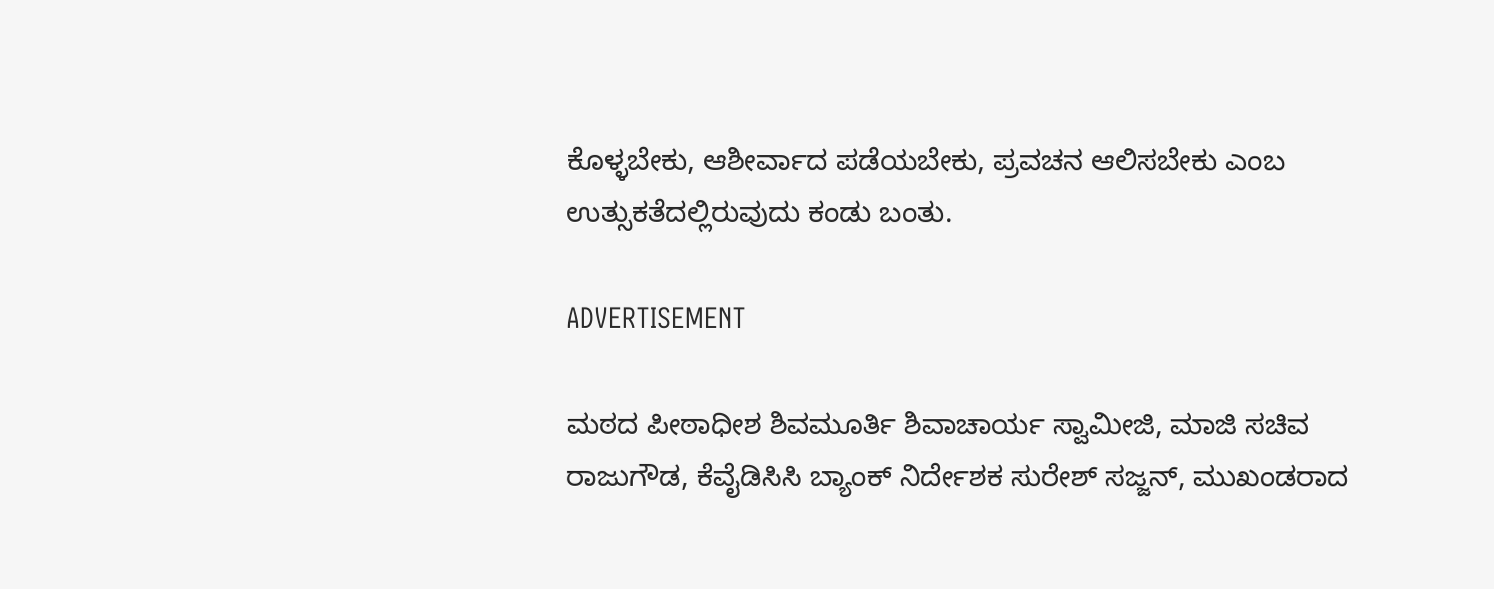ಕೊಳ್ಳಬೇಕು, ಆಶೀರ್ವಾದ ಪಡೆಯಬೇಕು, ಪ್ರವಚನ ಆಲಿಸಬೇಕು ಎಂಬ ಉತ್ಸುಕತೆದಲ್ಲಿರುವುದು ಕಂಡು ಬಂತು.

ADVERTISEMENT

ಮಠದ ಪೀಠಾಧೀಶ ಶಿವಮೂರ್ತಿ ಶಿವಾಚಾರ್ಯ ಸ್ವಾಮೀಜಿ, ಮಾಜಿ ಸಚಿವ ರಾಜುಗೌಡ, ಕೆವೈಡಿಸಿಸಿ ಬ್ಯಾಂಕ್ ನಿರ್ದೇಶಕ ಸುರೇಶ್ ಸಜ್ಜನ್, ಮುಖಂಡರಾದ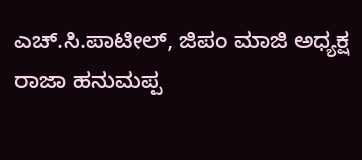ಎಚ್.ಸಿ.ಪಾಟೀಲ್, ಜಿಪಂ ಮಾಜಿ ಅಧ್ಯಕ್ಷ ರಾಜಾ ಹನುಮಪ್ಪ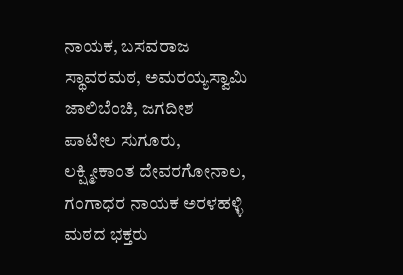ನಾಯಕ, ಬಸವರಾಜ ಸ್ಥಾವರಮಠ, ಅಮರಯ್ಯಸ್ವಾಮಿ ಜಾಲಿಬೆಂಚಿ, ಜಗದೀಶ ಪಾಟೀಲ ಸುಗೂರು, ಲಕ್ಷ್ಮೀಕಾಂತ ದೇವರಗೋನಾಲ, ಗಂಗಾಧರ ನಾಯಕ ಅರಳಹಳ್ಳಿ ಮಠದ ಭಕ್ತರು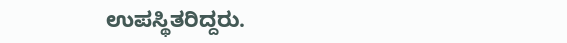ಉಪಸ್ಥಿತರಿದ್ದರು.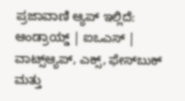ಪ್ರಜಾವಾಣಿ ಆ್ಯಪ್ ಇಲ್ಲಿದೆ: ಆಂಡ್ರಾಯ್ಡ್ | ಐಒಎಸ್ | ವಾಟ್ಸ್ಆ್ಯಪ್, ಎಕ್ಸ್, ಫೇಸ್‌ಬುಕ್ ಮತ್ತು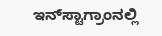ಇನ್‌ಸ್ಟಾಗ್ರಾಂನಲ್ಲಿ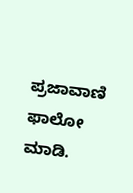ಪ್ರಜಾವಾಣಿ ಫಾಲೋ ಮಾಡಿ.